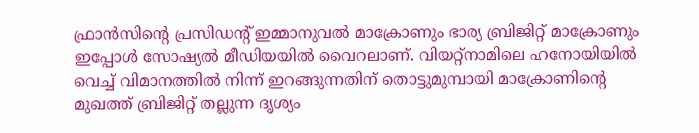ഫ്രാന്‍സിന്റെ പ്രസിഡന്റ് ഇമ്മാനുവല്‍ മാക്രോണും ഭാര്യ ബ്രിജിറ്റ് മാക്രോണും ഇപ്പോള്‍ സോഷ്യല്‍ മീഡിയയില്‍ വൈറലാണ്. വിയറ്റ്‌നാമിലെ ഹനോയിയില്‍ വെച്ച് വിമാനത്തില്‍ നിന്ന് ഇറങ്ങുന്നതിന് തൊട്ടുമുമ്പായി മാക്രോണിന്റെ മുഖത്ത് ബ്രിജിറ്റ് തല്ലുന്ന ദൃശ്യം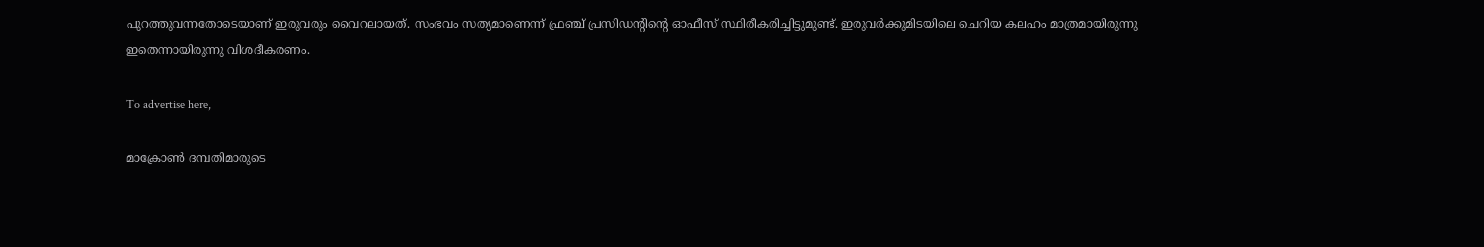പുറത്തുവന്നതോടെയാണ് ഇരുവരും വൈറലായത്. സംഭവം സത്യമാണെന്ന് ഫ്രഞ്ച് പ്രസിഡന്റിന്റെ ഓഫീസ് സ്ഥിരീകരിച്ചിട്ടുമുണ്ട്. ഇരുവര്‍ക്കുമിടയിലെ ചെറിയ കലഹം മാത്രമായിരുന്നു ഇതെന്നായിരുന്നു വിശദീകരണം.

To advertise here,

മാക്രോണ്‍ ദമ്പതിമാരുടെ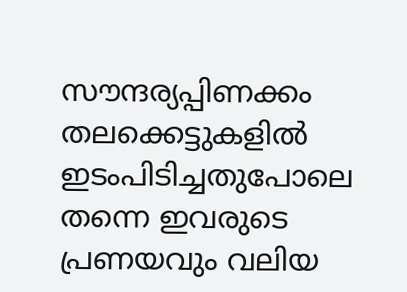സൗന്ദര്യപ്പിണക്കം തലക്കെട്ടുകളില്‍ ഇടംപിടിച്ചതുപോലെ തന്നെ ഇവരുടെ പ്രണയവും വലിയ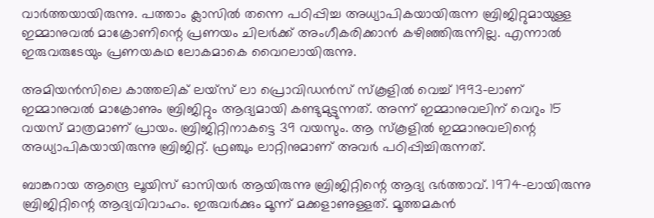വാര്‍ത്തയായിരുന്നു. പത്താം ക്ലാസില്‍ തന്നെ പഠിപ്പിച്ച അധ്യാപികയായിരുന്ന ബ്രിജിറ്റുമായുള്ള ഇമ്മാനുവല്‍ മാക്രോണിന്റെ പ്രണയം ചിലര്‍ക്ക് അംഗീകരിക്കാന്‍ കഴിഞ്ഞിരുന്നില്ല. എന്നാല്‍ ഇരുവരുടേയും പ്രണയകഥ ലോകമാകെ വൈറലായിരുന്നു.

അമിയന്‍സിലെ കാത്തലിക് ലയ്‌സ് ലാ പ്രൊവിഡന്‍സ് സ്‌കൂളില്‍ വെച്ച് 1993-ലാണ് ഇമ്മാനുവല്‍ മാക്രോണും ബ്രിജിറ്റും ആദ്യമായി കണ്ടുമുട്ടുന്നത്. അന്ന് ഇമ്മാനുവലിന് വെറും 15 വയസ് മാത്രമാണ് പ്രായം. ബ്രിജിറ്റിനാകട്ടെ 39 വയസും. ആ സ്‌കൂളില്‍ ഇമ്മാനുവലിന്റെ അധ്യാപികയായിരുന്നു ബ്രിജിറ്റ്. ഫ്രഞ്ചും ലാറ്റിനുമാണ് അവര്‍ പഠിപ്പിച്ചിരുന്നത്.

ബാങ്കറായ ആന്ദ്രെ ലൂയിസ് ഓസിയര്‍ ആയിരുന്നു ബ്രിജിറ്റിന്റെ ആദ്യ ഭര്‍ത്താവ്. 1974-ലായിരുന്നു ബ്രിജിറ്റിന്റെ ആദ്യവിവാഹം. ഇരുവര്‍ക്കും മൂന്ന് മക്കളാണുള്ളത്. മൂത്തമകന്‍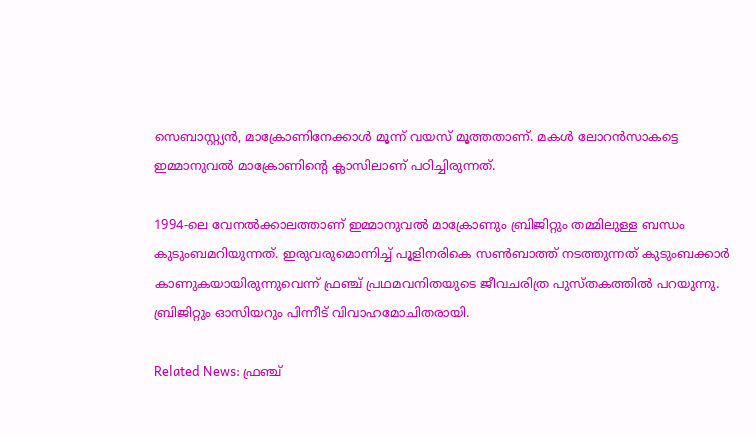സെബാസ്റ്റ്യന്‍, മാക്രോണിനേക്കാള്‍ മൂന്ന് വയസ് മൂത്തതാണ്. മകള്‍ ലോറന്‍സാകട്ടെ ഇമ്മാനുവല്‍ മാക്രോണിന്റെ ക്ലാസിലാണ് പഠിച്ചിരുന്നത്.

1994-ലെ വേനല്‍ക്കാലത്താണ് ഇമ്മാനുവല്‍ മാക്രോണും ബ്രിജിറ്റും തമ്മിലുള്ള ബന്ധം കുടുംബമറിയുന്നത്. ഇരുവരുമൊന്നിച്ച് പൂളിനരികെ സണ്‍ബാത്ത് നടത്തുന്നത് കുടുംബക്കാര്‍ കാണുകയായിരുന്നുവെന്ന് ഫ്രഞ്ച് പ്രഥമവനിതയുടെ ജീവചരിത്ര പുസ്തകത്തില്‍ പറയുന്നു. ബ്രിജിറ്റും ഓസിയറും പിന്നീട് വിവാഹമോചിതരായി.

Related News: ഫ്രഞ്ച്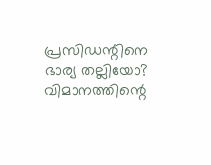പ്രസിഡന്റിനെ ഭാര്യ തല്ലിയോ? വിമാനത്തിന്റെ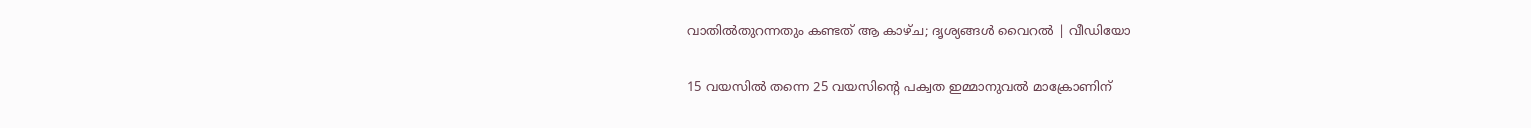വാതില്‍തുറന്നതും കണ്ടത് ആ കാഴ്ച; ദൃശ്യങ്ങള്‍ വൈറൽ | വീഡിയോ

15 വയസില്‍ തന്നെ 25 വയസിന്റെ പക്വത ഇമ്മാനുവല്‍ മാക്രോണിന്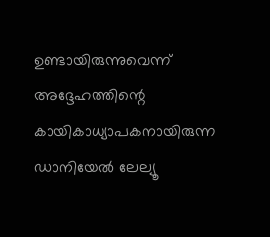ഉണ്ടായിരുന്നുവെന്ന് അദ്ദേഹത്തിന്റെ കായികാധ്യാപകനായിരുന്ന ഡാനിയേല്‍ ലേല്യൂ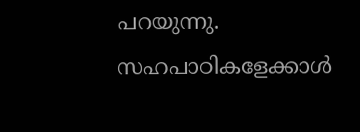പറയുന്നു. സഹപാഠികളേക്കാള്‍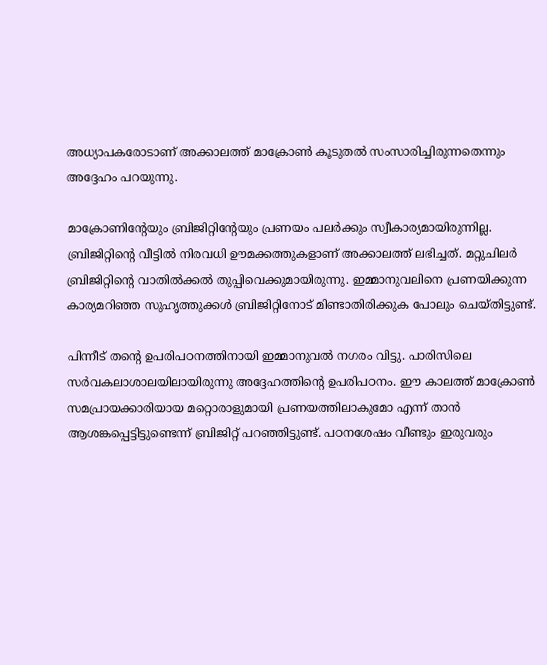അധ്യാപകരോടാണ് അക്കാലത്ത് മാക്രോണ്‍ കൂടുതല്‍ സംസാരിച്ചിരുന്നതെന്നും അദ്ദേഹം പറയുന്നു.

മാക്രോണിന്റേയും ബ്രിജിറ്റിന്റേയും പ്രണയം പലര്‍ക്കും സ്വീകാര്യമായിരുന്നില്ല. ബ്രിജിറ്റിന്റെ വീട്ടില്‍ നിരവധി ഊമക്കത്തുകളാണ് അക്കാലത്ത് ലഭിച്ചത്. മറ്റുചിലര്‍ ബ്രിജിറ്റിന്റെ വാതില്‍ക്കല്‍ തുപ്പിവെക്കുമായിരുന്നു. ഇമ്മാനുവലിനെ പ്രണയിക്കുന്ന കാര്യമറിഞ്ഞ സുഹൃത്തുക്കള്‍ ബ്രിജിറ്റിനോട് മിണ്ടാതിരിക്കുക പോലും ചെയ്തിട്ടുണ്ട്.

പിന്നീട് തന്റെ ഉപരിപഠനത്തിനായി ഇമ്മാനുവല്‍ നഗരം വിട്ടു. പാരിസിലെ സര്‍വകലാശാലയിലായിരുന്നു അദ്ദേഹത്തിന്റെ ഉപരിപഠനം. ഈ കാലത്ത് മാക്രോണ്‍ സമപ്രായക്കാരിയായ മറ്റൊരാളുമായി പ്രണയത്തിലാകുമോ എന്ന് താന്‍ ആശങ്കപ്പെട്ടിട്ടുണ്ടെന്ന് ബ്രിജിറ്റ് പറഞ്ഞിട്ടുണ്ട്. പഠനശേഷം വീണ്ടും ഇരുവരും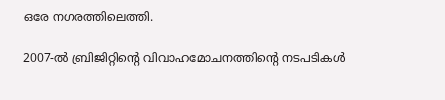ഒരേ നഗരത്തിലെത്തി.

2007-ല്‍ ബ്രിജിറ്റിന്റെ വിവാഹമോചനത്തിന്റെ നടപടികള്‍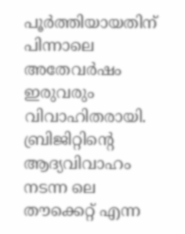പൂര്‍ത്തിയായതിന് പിന്നാലെ അതേവര്‍ഷം ഇരുവരും വിവാഹിതരായി. ബ്രിജിറ്റിന്റെ ആദ്യവിവാഹം നടന്ന ലെ തൗക്കെറ്റ് എന്ന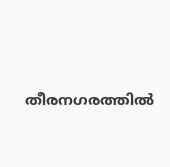തീരനഗരത്തില്‍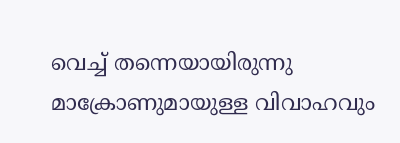വെച്ച് തന്നെയായിരുന്നു മാക്രോണുമായുള്ള വിവാഹവും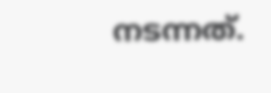നടന്നത്.